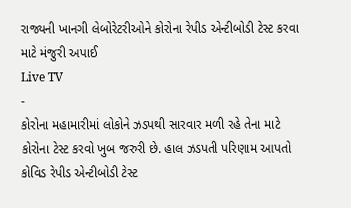રાજ્યની ખાનગી લેબોરેટરીઓને કોરોના રેપીડ એન્ટીબોડી ટેસ્ટ કરવા માટે મંજુરી અપાઈ
Live TV
-
કોરોના મહામારીમાં લોકોને ઝડપથી સારવાર મળી રહે તેના માટે કોરોના ટેસ્ટ કરવો ખુબ જરુરી છે. હાલ ઝડપતી પરિણામ આપતો કોવિડ રેપીડ એન્ટીબોડી ટેસ્ટ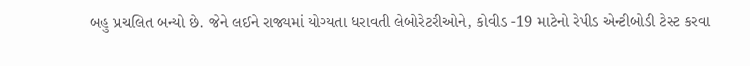બહુ પ્રચલિત બન્યો છે. જેને લઈને રાજ્યમાં યોગ્યતા ધરાવતી લેબોરેટરીઓને, કોવીડ -19 માટેનો રેપીડ એન્ટીબોડી ટેસ્ટ કરવા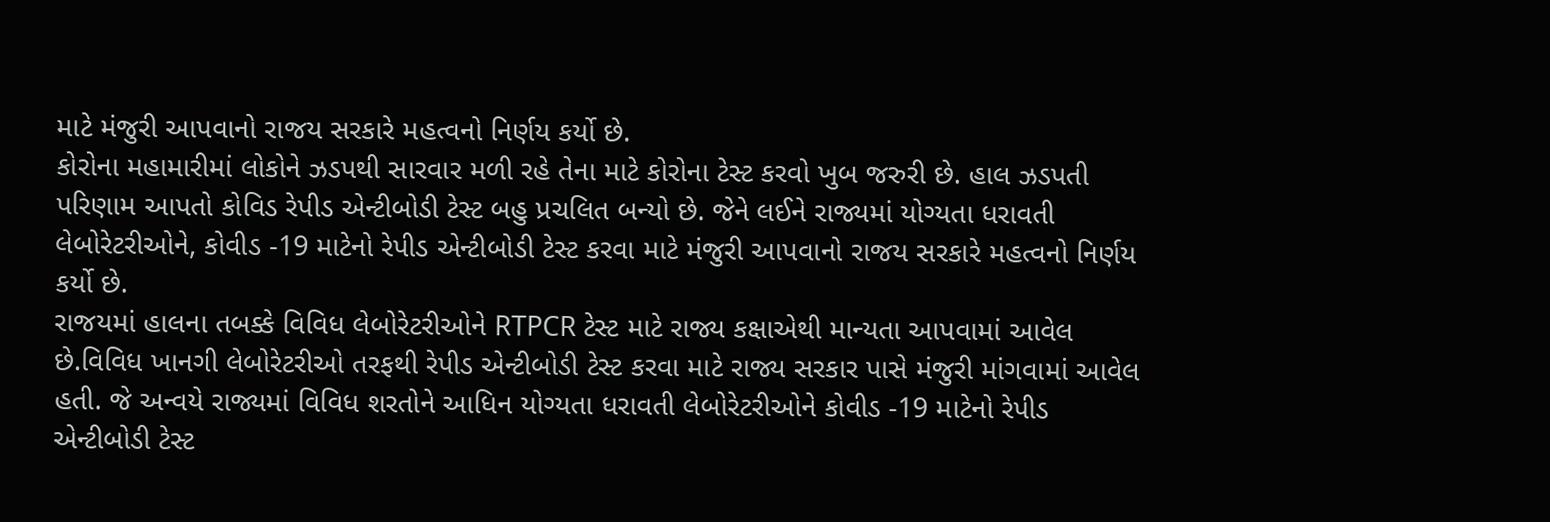માટે મંજુરી આપવાનો રાજય સરકારે મહત્વનો નિર્ણય કર્યો છે.
કોરોના મહામારીમાં લોકોને ઝડપથી સારવાર મળી રહે તેના માટે કોરોના ટેસ્ટ કરવો ખુબ જરુરી છે. હાલ ઝડપતી પરિણામ આપતો કોવિડ રેપીડ એન્ટીબોડી ટેસ્ટ બહુ પ્રચલિત બન્યો છે. જેને લઈને રાજ્યમાં યોગ્યતા ધરાવતી લેબોરેટરીઓને, કોવીડ -19 માટેનો રેપીડ એન્ટીબોડી ટેસ્ટ કરવા માટે મંજુરી આપવાનો રાજય સરકારે મહત્વનો નિર્ણય કર્યો છે.
રાજયમાં હાલના તબક્કે વિવિધ લેબોરેટરીઓને RTPCR ટેસ્ટ માટે રાજ્ય કક્ષાએથી માન્યતા આપવામાં આવેલ છે.વિવિધ ખાનગી લેબોરેટરીઓ તરફથી રેપીડ એન્ટીબોડી ટેસ્ટ કરવા માટે રાજ્ય સરકાર પાસે મંજુરી માંગવામાં આવેલ હતી. જે અન્વયે રાજ્યમાં વિવિધ શરતોને આધિન યોગ્યતા ધરાવતી લેબોરેટરીઓને કોવીડ -19 માટેનો રેપીડ એન્ટીબોડી ટેસ્ટ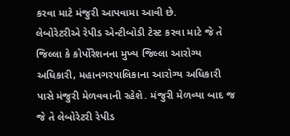કરવા માટે મંજુરી આપવામા આવી છે.
લેબોરેટરીએ રેપીડ એન્ટીબોડી ટેસ્ટ કરવા માટે જે તે જિલ્લા કે કોર્પોરેશનના મુખ્ય જિલ્લા આરોગ્ય અધિકારી, મહાનગરપાલિકાના આરોગ્ય અધિકારી પાસે મંજુરી મેળવવાની રહેશે. મંજુરી મેળવ્યા બાદ જ જે તે લેબોરેટરી રેપીડ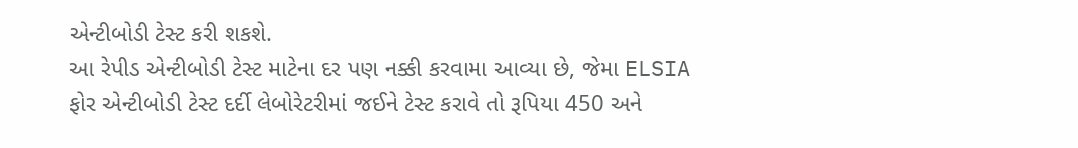એન્ટીબોડી ટેસ્ટ કરી શકશે.
આ રેપીડ એન્ટીબોડી ટેસ્ટ માટેના દર પણ નક્કી કરવામા આવ્યા છે, જેમા ELSIA ફોર એન્ટીબોડી ટેસ્ટ દર્દી લેબોરેટરીમાં જઈને ટેસ્ટ કરાવે તો રૂપિયા 450 અને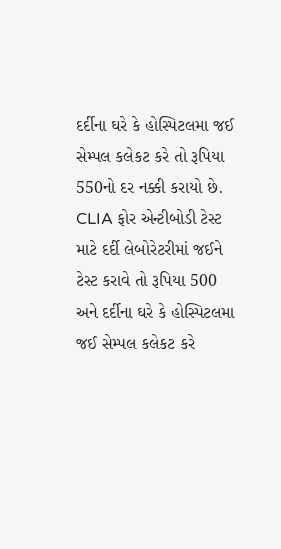દર્દીના ઘરે કે હોસ્પિટલમા જઈ સેમ્પલ કલેકટ કરે તો રૂપિયા 550નો દર નક્કી કરાયો છે. CLIA ફોર એન્ટીબોડી ટેસ્ટ માટે દર્દી લેબોરેટરીમાં જઈને ટેસ્ટ કરાવે તો રૂપિયા 500 અને દર્દીના ઘરે કે હોસ્પિટલમા જઈ સેમ્પલ કલેકટ કરે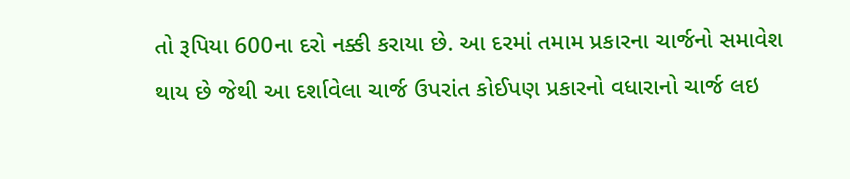તો રૂપિયા 600ના દરો નક્કી કરાયા છે. આ દરમાં તમામ પ્રકારના ચાર્જનો સમાવેશ થાય છે જેથી આ દર્શાવેલા ચાર્જ ઉપરાંત કોઈપણ પ્રકારનો વધારાનો ચાર્જ લઇ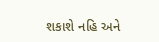શકાશે નહિ અને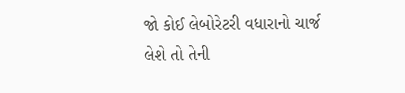જો કોઈ લેબોરેટરી વધારાનો ચાર્જ લેશે તો તેની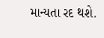માન્યતા રદ થશે.